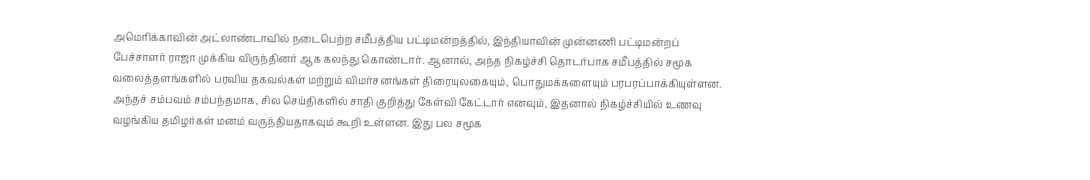அமெரிக்காவின் அட்லாண்டாவில் நடைபெற்ற சமீபத்திய பட்டிமன்றத்தில், இந்தியாவின் முன்னணி பட்டிமன்றப் பேச்சாளர் ராஜா முக்கிய விருந்தினர் ஆக கலந்து கொண்டார். ஆனால், அந்த நிகழ்ச்சி தொடர்பாக சமீபத்தில் சமூக வலைத்தளங்களில் பரவிய தகவல்கள் மற்றும் விமர்சனங்கள் திரையுலகையும், பொதுமக்களையும் பரபரப்பாக்கியுள்ளன.
அந்தச் சம்பவம் சம்பந்தமாக, சில செய்திகளில் சாதி குறித்து கேள்வி கேட்டார் எனவும், இதனால் நிகழ்ச்சியில் உணவு வழங்கிய தமிழர்கள் மனம் வருந்தியதாகவும் கூறி உள்ளன. இது பல சமூக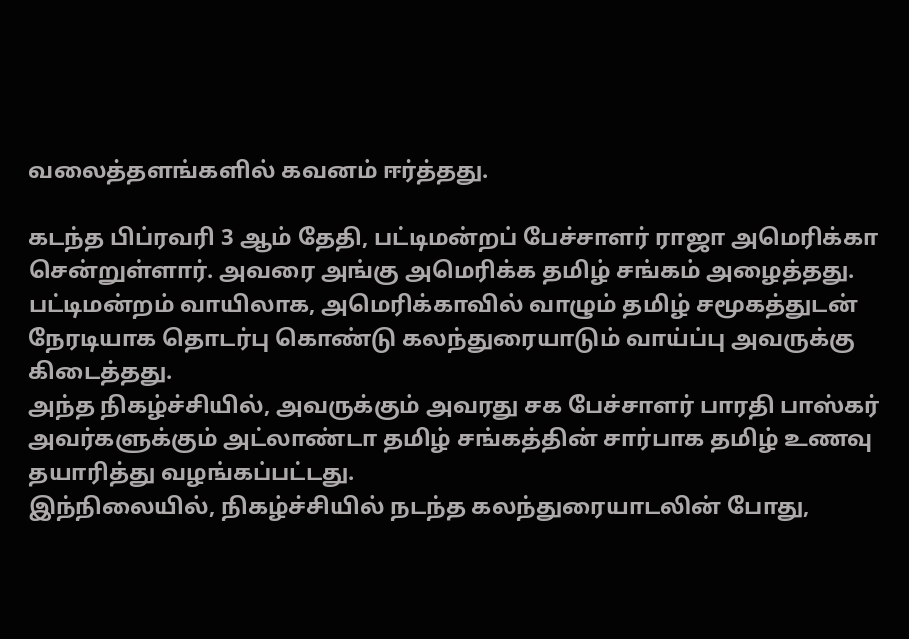வலைத்தளங்களில் கவனம் ஈர்த்தது.

கடந்த பிப்ரவரி 3 ஆம் தேதி, பட்டிமன்றப் பேச்சாளர் ராஜா அமெரிக்கா சென்றுள்ளார். அவரை அங்கு அமெரிக்க தமிழ் சங்கம் அழைத்தது. பட்டிமன்றம் வாயிலாக, அமெரிக்காவில் வாழும் தமிழ் சமூகத்துடன் நேரடியாக தொடர்பு கொண்டு கலந்துரையாடும் வாய்ப்பு அவருக்கு கிடைத்தது.
அந்த நிகழ்ச்சியில், அவருக்கும் அவரது சக பேச்சாளர் பாரதி பாஸ்கர் அவர்களுக்கும் அட்லாண்டா தமிழ் சங்கத்தின் சார்பாக தமிழ் உணவு தயாரித்து வழங்கப்பட்டது.
இந்நிலையில், நிகழ்ச்சியில் நடந்த கலந்துரையாடலின் போது,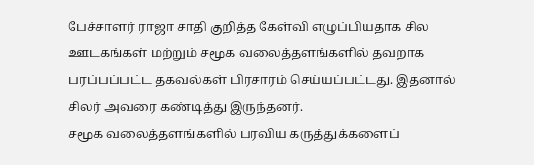பேச்சாளர் ராஜா சாதி குறித்த கேள்வி எழுப்பியதாக சில ஊடகங்கள் மற்றும் சமூக வலைத்தளங்களில் தவறாக பரப்பப்பட்ட தகவல்கள் பிரசாரம் செய்யப்பட்டது. இதனால் சிலர் அவரை கண்டித்து இருந்தனர்.
சமூக வலைத்தளங்களில் பரவிய கருத்துக்களைப்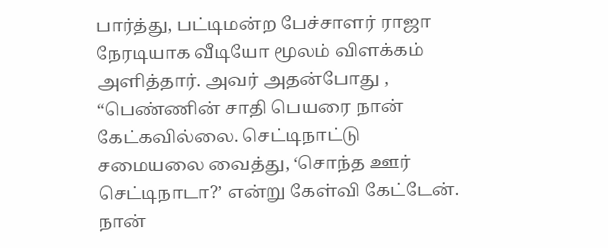பார்த்து, பட்டிமன்ற பேச்சாளர் ராஜா நேரடியாக வீடியோ மூலம் விளக்கம் அளித்தார். அவர் அதன்போது , “பெண்ணின் சாதி பெயரை நான் கேட்கவில்லை. செட்டிநாட்டு சமையலை வைத்து, ‘சொந்த ஊர் செட்டிநாடா?’ என்று கேள்வி கேட்டேன். நான்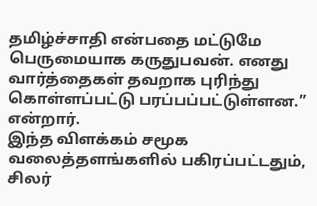தமிழ்ச்சாதி என்பதை மட்டுமே பெருமையாக கருதுபவன். எனது வார்த்தைகள் தவறாக புரிந்து கொள்ளப்பட்டு பரப்பப்பட்டுள்ளன.” என்றார்.
இந்த விளக்கம் சமூக வலைத்தளங்களில் பகிரப்பட்டதும், சிலர்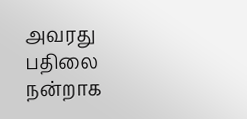அவரது பதிலை நன்றாக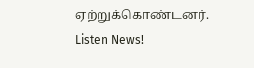ஏற்றுக்கொண்டனர்.
Listen News!